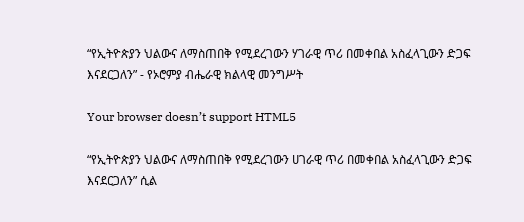“የኢትዮጵያን ህልውና ለማስጠበቅ የሚደረገውን ሃገራዊ ጥሪ በመቀበል አስፈላጊውን ድጋፍ እናደርጋለን” - የኦሮምያ ብሔራዊ ክልላዊ መንግሥት

Your browser doesn’t support HTML5

“የኢትዮጵያን ህልውና ለማስጠበቅ የሚደረገውን ሀገራዊ ጥሪ በመቀበል አስፈላጊውን ድጋፍ እናደርጋለን” ሲል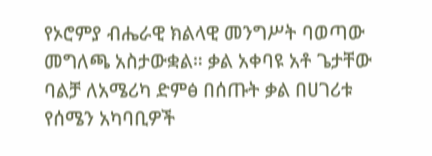የኦሮምያ ብሔራዊ ክልላዊ መንግሥት ባወጣው መግለጫ አስታውቋል። ቃል አቀባዩ አቶ ጌታቸው ባልቻ ለአሜሪካ ድምፅ በሰጡት ቃል በሀገሪቱ የሰሜን አካባቢዎች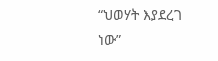“ህወሃት እያደረገ ነው”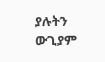ያሉትን ውጊያም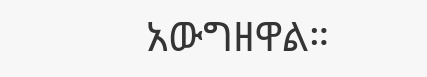አውግዘዋል።